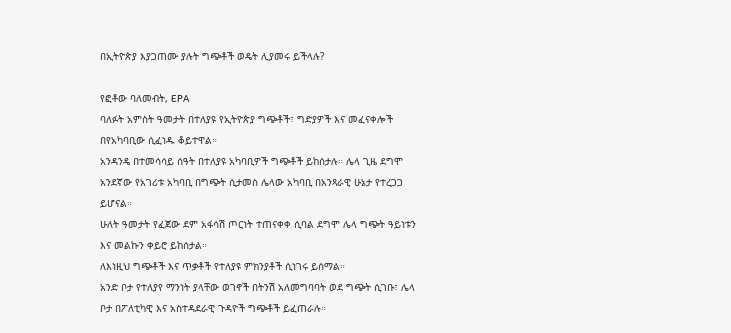በኢትዮጵያ እያጋጠሙ ያሉት ግጭቶች ወዴት ሊያመሩ ይችላሉ?

የፎቶው ባለመብት, EPA
ባለፉት አምስት ዓመታት በተለያዩ የኢትዮጵያ ግጭቶች፣ ግድያዎች እና መፈናቀሎች በየአካባቢው ሲፈነዱ ቆይተዋል።
አንዳንዴ በተመሳሳይ ሰዓት በተለያዩ አካባቢዎች ግጭቶች ይከሰታሉ። ሌላ ጊዜ ደግሞ አንደኛው የአገሪቱ አካባቢ በግጭት ሲታመስ ሌላው አካባቢ በአንጻራዊ ሁኔታ የተረጋጋ ይሆናል።
ሁለት ዓመታት የፈጀው ደም አፋሳሽ ጦርነት ተጠናቀቀ ሲባል ደግሞ ሌላ ግጭት ዓይነቱን እና መልኩን ቀይሮ ይከሰታል።
ለእነዚህ ግጭቶች እና ጥቃቶች የተለያዩ ምክንያቶች ሲነገሩ ይሰማል።
አንድ ቦታ የተለያየ ማንነት ያላቸው ወገኖች በትንሽ አለመግባባት ወደ ግጭት ሲገቡ፣ ሌላ ቦታ በፖለቲካዊ እና አስተዳደራዊ ጉዳዮች ግጭቶች ይፈጠራሉ።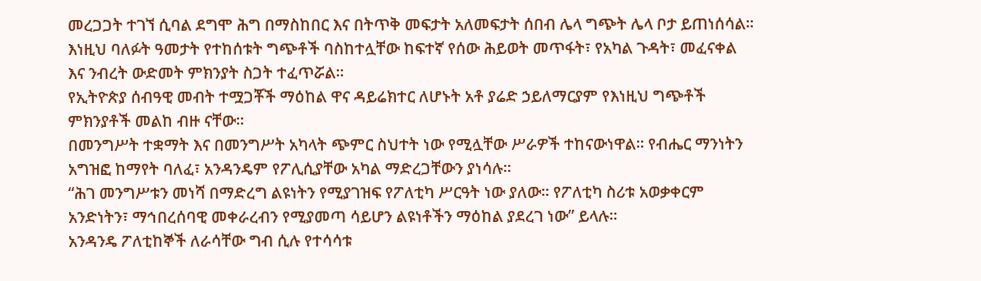መረጋጋት ተገኘ ሲባል ደግሞ ሕግ በማስከበር እና በትጥቅ መፍታት አለመፍታት ሰበብ ሌላ ግጭት ሌላ ቦታ ይጠነሰሳል።
እነዚህ ባለፉት ዓመታት የተከሰቱት ግጭቶች ባስከተሏቸው ከፍተኛ የሰው ሕይወት መጥፋት፣ የአካል ጉዳት፣ መፈናቀል እና ንብረት ውድመት ምክንያት ስጋት ተፈጥሯል።
የኢትዮጵያ ሰብዓዊ መብት ተሟጋቾች ማዕከል ዋና ዳይሬክተር ለሆኑት አቶ ያሬድ ኃይለማርያም የእነዚህ ግጭቶች ምክንያቶች መልከ ብዙ ናቸው።
በመንግሥት ተቋማት እና በመንግሥት አካላት ጭምር ስህተት ነው የሚሏቸው ሥራዎች ተከናውነዋል። የብሔር ማንነትን አግዝፎ ከማየት ባለፈ፣ አንዳንዴም የፖሊሲያቸው አካል ማድረጋቸውን ያነሳሉ።
“ሕገ መንግሥቱን መነሻ በማድረግ ልዩነትን የሚያገዝፍ የፖለቲካ ሥርዓት ነው ያለው። የፖለቲካ ስሪቱ አወቃቀርም አንድነትን፣ ማኅበረሰባዊ መቀራረብን የሚያመጣ ሳይሆን ልዩነቶችን ማዕከል ያደረገ ነው” ይላሉ።
አንዳንዴ ፖለቲከኞች ለራሳቸው ግብ ሲሉ የተሳሳቱ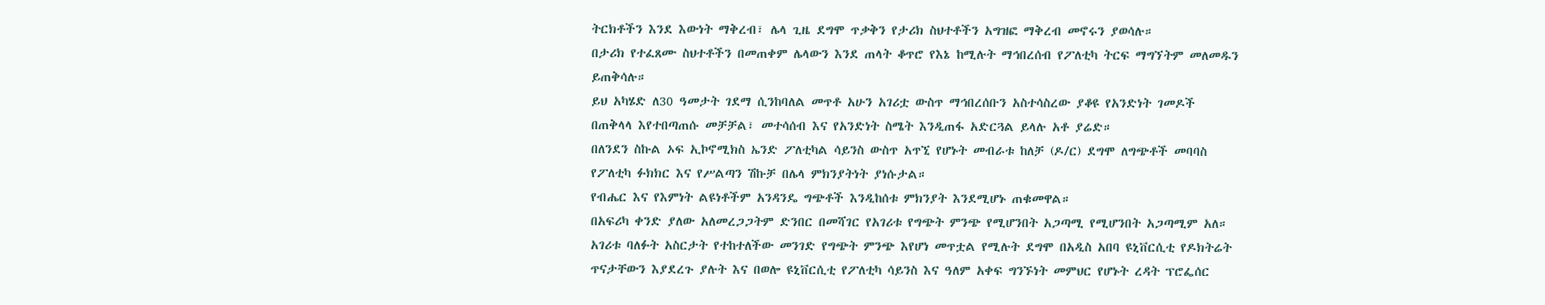ትርክቶችን እንደ እውነት ማቅረብ፣ ሌላ ጊዜ ደግሞ ጥቃቅን የታሪክ ስህተቶችን አግዝፎ ማቅረብ መኖሩን ያወሳሉ።
በታሪክ የተፈጸሙ ስህተቶችን በመጠቀም ሌላውን እንደ ጠላት ቆጥሮ የእኔ ከሚሉት ማኅበረሰብ የፖለቲካ ትርፍ ማግኘትም መለመዱን ይጠቅሳሉ።
ይህ አካሄድ ለ30 ዓመታት ገደማ ሲንከባለል መጥቶ አሁን አገሪቷ ውስጥ ማኅበረሰቡን አስተሳስረው ያቆዩ የአንድነት ገመዶች በጠቅላላ እየተበጣጠሱ መቻቻል፣ መተሳሰብ እና የአንድነት ስሜት እንዲጠፋ አድርጓል ይላሉ አቶ ያሬድ።
በለንደን ስኩል ኦፍ ኢኮኖሚክስ ኤንድ ፖለቲካል ሳይንስ ውስጥ አጥኚ የሆኑት መብራቱ ከለቻ (ዶ/ር) ደግሞ ለግጭቶች መባባስ የፖለቲካ ፉክክር እና የሥልጣን ሽኩቻ በሌላ ምክንያትነት ያነሱታል።
የብሔር እና የእምነት ልዩነቶችም አንዳንዴ ግጭቶች እንዲከሰቱ ምክንያት እንደሚሆኑ ጠቁመዋል።
በአፍሪካ ቀንድ ያለው አለመረጋጋትም ድንበር በመሻገር የአገሪቱ የግጭት ምንጭ የሚሆንበት አጋጣሚ የሚሆንበት አጋጣሚም አለ።
አገሪቱ ባለፉት አስርታት የተከተለችው መንገድ የግጭት ምንጭ እየሆነ መጥቷል የሚሉት ደግሞ በአዲስ አበባ ዩኒቨርሲቲ የዶክትሬት ጥናታቸውን እያደረጉ ያሉት እና በወሎ ዩኒቨርሲቲ የፖለቲካ ሳይንስ እና ዓለም አቀፍ ግንኙነት መምህር የሆኑት ረዳት ፕሮፌሰር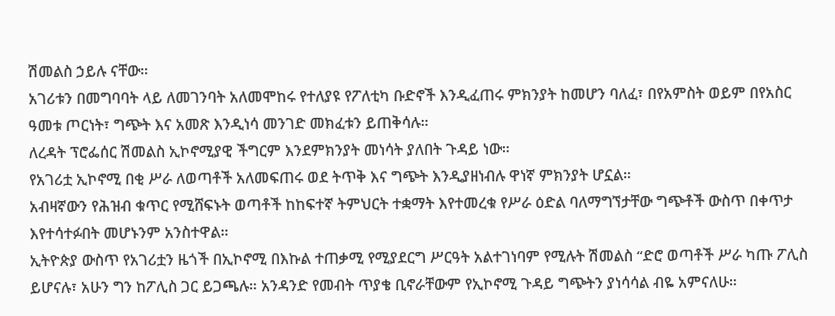ሽመልስ ኃይሉ ናቸው።
አገሪቱን በመግባባት ላይ ለመገንባት አለመሞከሩ የተለያዩ የፖለቲካ ቡድኖች እንዲፈጠሩ ምክንያት ከመሆን ባለፈ፣ በየአምስት ወይም በየአስር ዓመቱ ጦርነት፣ ግጭት እና አመጽ እንዲነሳ መንገድ መክፈቱን ይጠቅሳሉ።
ለረዳት ፕሮፌሰር ሽመልስ ኢኮኖሚያዊ ችግርም እንደምክንያት መነሳት ያለበት ጉዳይ ነው።
የአገሪቷ ኢኮኖሚ በቂ ሥራ ለወጣቶች አለመፍጠሩ ወደ ትጥቅ እና ግጭት እንዲያዘነብሉ ዋነኛ ምክንያት ሆኗል።
አብዛኛውን የሕዝብ ቁጥር የሚሸፍኑት ወጣቶች ከከፍተኛ ትምህርት ተቋማት እየተመረቁ የሥራ ዕድል ባለማግኘታቸው ግጭቶች ውስጥ በቀጥታ እየተሳተፉበት መሆኑንም አንስተዋል።
ኢትዮጵያ ውስጥ የአገሪቷን ዜጎች በኢኮኖሚ በእኩል ተጠቃሚ የሚያደርግ ሥርዓት አልተገነባም የሚሉት ሽመልስ “ድሮ ወጣቶች ሥራ ካጡ ፖሊስ ይሆናሉ፣ አሁን ግን ከፖሊስ ጋር ይጋጫሉ። አንዳንድ የመብት ጥያቄ ቢኖራቸውም የኢኮኖሚ ጉዳይ ግጭትን ያነሳሳል ብዬ አምናለሁ።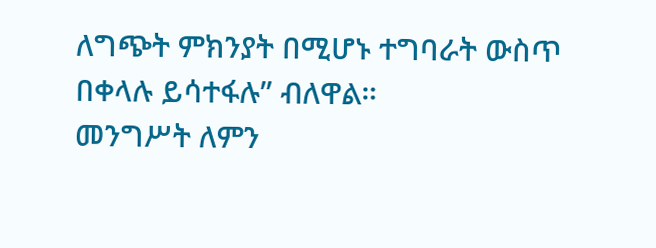ለግጭት ምክንያት በሚሆኑ ተግባራት ውስጥ በቀላሉ ይሳተፋሉ” ብለዋል።
መንግሥት ለምን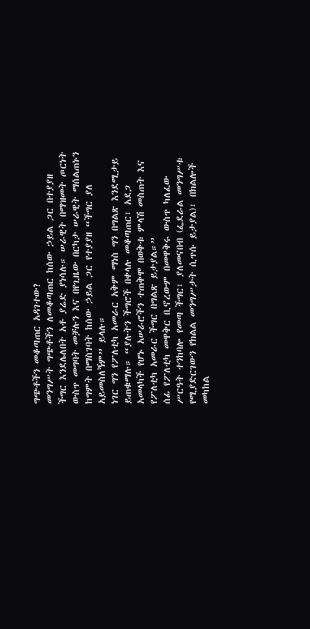ግጭቶችን መቆጣጠር አዳገተው?
መንግሥት ግጭቶችን ለመቆጣጠር ከሰው ኃይል ጋር በተያያዘ ችግር እንደሌለበት አቶ ያሬድ ያነሳሉ። ሠራዊት በማዝመት ጦርነት ውስጥ መግባት መቻሉን እና በየጊዜው በርካታ ሠራዊት ማሰልጠኑን ከግምት በማስገባት ከሰው ኃይል ጋር የተያያዘ “ችግር ያለ አይመስለኝም” ይላሉ።
ነገር ግን የፖለቲካ አመራር አቅም ማነስ ግን በግልጽ እንደሚታይ ይጠቁማሉ። “ያሉትን ችግሮች በቀላሉ መቆጣጠር፣ አደጋ አመላካች የሆኑ አሠራሮችን ተጠቅሞ በወቅቱ ምላሽ መስጠት እና የፖለቲካ አመራር ችግር በግልጽ ይታያል።”
ሰፊ የፖለቲካ መዋቅር ቢኖረውም በመዋቅሩ ውስጥ ካለፈው ሥርዓት ተንከባሎ የመጣ ችግር፣ ያለመናበብ (ፌደራል መንግሥቱ የሚያድርገውን የክልል መንግሥታት ሲጥሱ ይታያል)፣ በክልሎች መካከል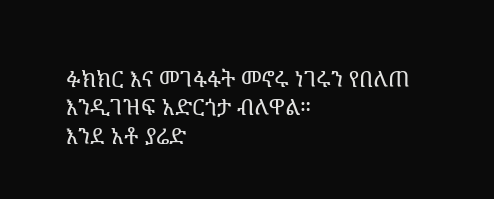ፉክክር እና መገፋፋት መኖሩ ነገሩን የበለጠ እንዲገዝፍ አድርጎታ ብለዋል።
እንደ አቶ ያሬድ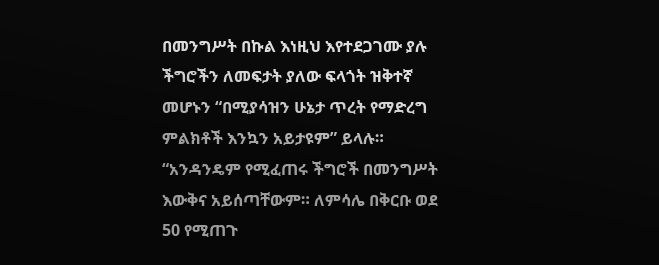በመንግሥት በኩል እነዚህ እየተደጋገሙ ያሉ ችግሮችን ለመፍታት ያለው ፍላጎት ዝቅተኛ መሆኑን “በሚያሳዝን ሁኔታ ጥረት የማድረግ ምልክቶች እንኳን አይታዩም” ይላሉ።
“አንዳንዴም የሚፈጠሩ ችግሮች በመንግሥት እውቅና አይሰጣቸውም። ለምሳሌ በቅርቡ ወደ 50 የሚጠጉ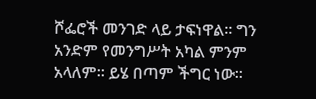ሾፌሮች መንገድ ላይ ታፍነዋል። ግን አንድም የመንግሥት አካል ምንም አላለም። ይሄ በጣም ችግር ነው።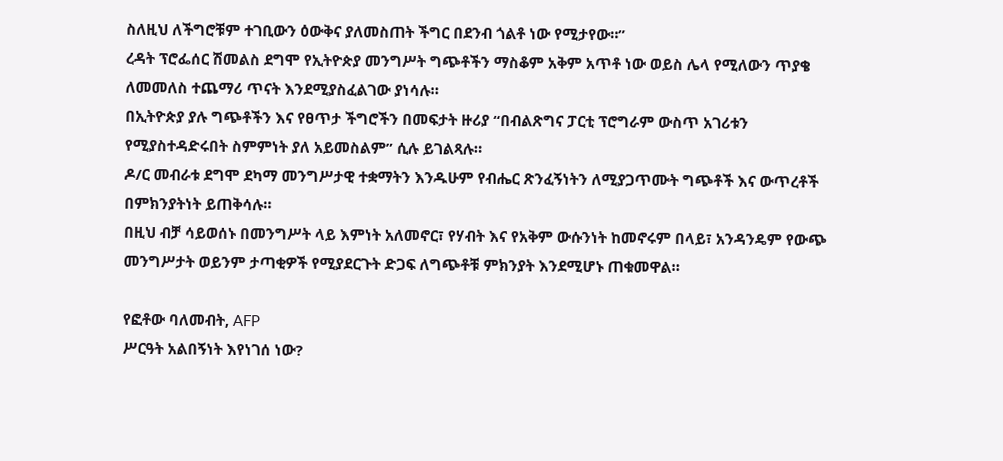ስለዚህ ለችግሮቹም ተገቢውን ዕውቅና ያለመስጠት ችግር በደንብ ጎልቶ ነው የሚታየው።”
ረዳት ፕሮፌሰር ሽመልስ ደግሞ የኢትዮጵያ መንግሥት ግጭቶችን ማስቆም አቅም አጥቶ ነው ወይስ ሌላ የሚለውን ጥያቄ ለመመለስ ተጨማሪ ጥናት እንደሚያስፈልገው ያነሳሉ።
በኢትዮጵያ ያሉ ግጭቶችን እና የፀጥታ ችግሮችን በመፍታት ዙሪያ “በብልጽግና ፓርቲ ፕሮግራም ውስጥ አገሪቱን የሚያስተዳድሩበት ስምምነት ያለ አይመስልም” ሲሉ ይገልጻሉ።
ዶ/ር መብራቱ ደግሞ ደካማ መንግሥታዊ ተቋማትን እንዱሁም የብሔር ጽንፈኝነትን ለሚያጋጥሙት ግጭቶች እና ውጥረቶች በምክንያትነት ይጠቅሳሉ።
በዚህ ብቻ ሳይወሰኑ በመንግሥት ላይ እምነት አለመኖር፣ የሃብት እና የአቅም ውሱንነት ከመኖሩም በላይ፣ አንዳንዴም የውጭ መንግሥታት ወይንም ታጣቂዎች የሚያደርጉት ድጋፍ ለግጭቶቹ ምክንያት እንደሚሆኑ ጠቁመዋል።

የፎቶው ባለመብት, AFP
ሥርዓት አልበኝነት እየነገሰ ነው?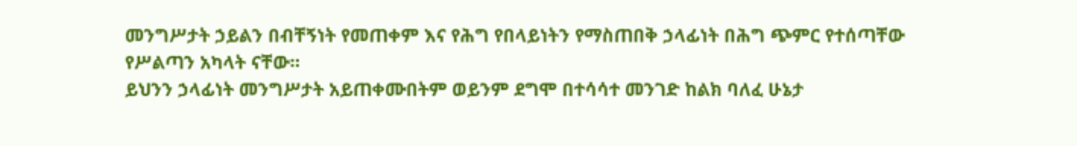መንግሥታት ኃይልን በብቸኝነት የመጠቀም እና የሕግ የበላይነትን የማስጠበቅ ኃላፊነት በሕግ ጭምር የተሰጣቸው የሥልጣን አካላት ናቸው።
ይህንን ኃላፊነት መንግሥታት አይጠቀሙበትም ወይንም ደግሞ በተሳሳተ መንገድ ከልክ ባለፈ ሁኔታ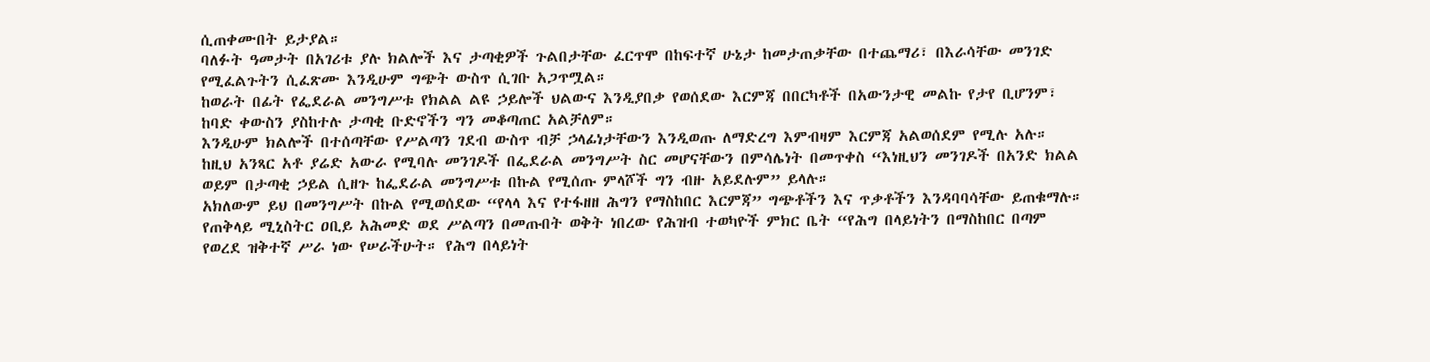ሲጠቀሙበት ይታያል።
ባለፉት ዓመታት በአገሪቱ ያሉ ክልሎች እና ታጣቂዎች ጉልበታቸው ፈርጥሞ በከፍተኛ ሁኔታ ከመታጠቃቸው በተጨማሪ፣ በእራሳቸው መንገድ የሚፈልጉትን ሲፈጽሙ እንዲሁም ግጭት ውስጥ ሲገቡ አጋጥሟል።
ከወራት በፊት የፌደራል መንግሥቱ የክልል ልዩ ኃይሎች ህልውና እንዲያበቃ የወሰደው እርምጃ በበርካቶች በአውንታዊ መልኩ የታየ ቢሆንም፣ ከባድ ቀውስን ያስከተሉ ታጣቂ ቡድኖችን ግን መቆጣጠር አልቻለም።
እንዲሁም ክልሎች በተሰጣቸው የሥልጣን ገደብ ውስጥ ብቻ ኃላፊነታቸውን እንዲወጡ ለማድረግ እምብዛም እርምጃ አልወሰደም የሚሉ አሉ።
ከዚህ አንጻር አቶ ያሬድ አውራ የሚባሉ መንገዶች በፌደራል መንግሥት ስር መሆናቸውን በምሳሌነት በመጥቀስ “እነዚህን መንገዶች በአንድ ክልል ወይም በታጣቂ ኃይል ሲዘጉ ከፌደራል መንግሥቱ በኩል የሚሰጡ ምላሾች ግን ብዙ አይደሉም” ይላሉ።
አክለውም ይህ በመንግሥት በኩል የሚወሰደው “የላላ እና የተፋዘዘ ሕግን የማስከበር እርምጃ” ግጭቶችን እና ጥቃቶችን እንዳባባሳቸው ይጠቁማሉ።
የጠቅላይ ሚኒስትር ዐቢይ አሕመድ ወደ ሥልጣን በመጡበት ወቅት ነበረው የሕዝብ ተወካዮች ምክር ቤት “የሕግ በላይነትን በማስከበር በጣም የወረደ ዝቅተኛ ሥራ ነው የሠራችሁት። የሕግ በላይነት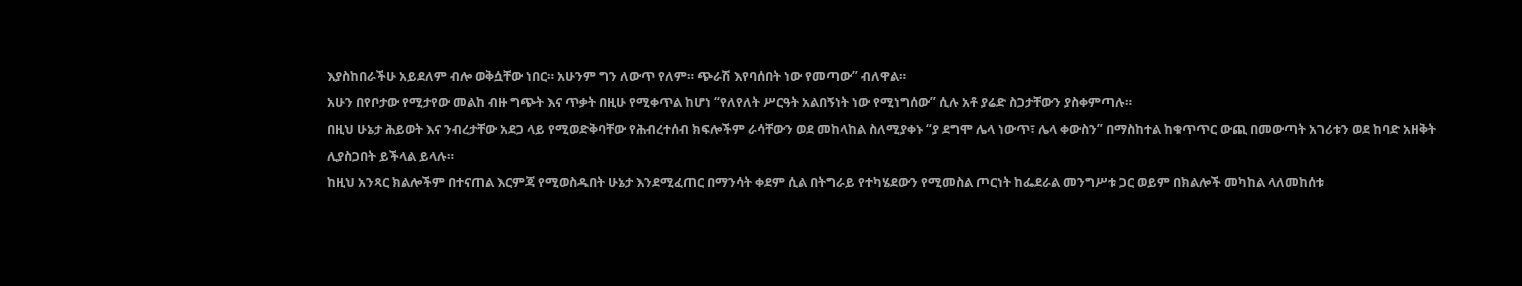እያስከበራችሁ አይደለም ብሎ ወቅሷቸው ነበር። አሁንም ግን ለውጥ የለም። ጭራሽ እየባሰበት ነው የመጣው” ብለዋል።
አሁን በየቦታው የሚታየው መልከ ብዙ ግጭት እና ጥቃት በዚሁ የሚቀጥል ከሆነ “የለየለት ሥርዓት አልበኝነት ነው የሚነግሰው” ሲሉ አቶ ያሬድ ስጋታቸውን ያስቀምጣሉ።
በዚህ ሁኔታ ሕይወት እና ንብረታቸው አደጋ ላይ የሚወድቅባቸው የሕብረተሰብ ክፍሎችም ራሳቸውን ወደ መከላከል ስለሚያቀኑ “ያ ደግሞ ሌላ ነውጥ፣ ሌላ ቀውስን” በማስከተል ከቁጥጥር ውጪ በመውጣት አገሪቱን ወደ ከባድ አዘቅት ሊያስጋበት ይችላል ይላሉ።
ከዚህ አንጻር ክልሎችም በተናጠል እርምጃ የሚወስዱበት ሁኔታ እንደሚፈጠር በማንሳት ቀደም ሲል በትግራይ የተካሄደውን የሚመስል ጦርነት ከፌደራል መንግሥቱ ጋር ወይም በክልሎች መካከል ላለመከሰቱ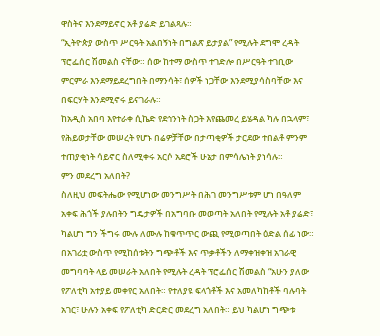ዋስትና እንደማይኖር አቶ ያሬድ ይገልጻሉ።
“ኢትዮጵያ ውስጥ ሥርዓት አልበኝነት በግልጽ ይታያል” የሚሉት ደግሞ ረዳት ፕሮፌሰር ሽመልስ ናቸው። ሰው ከተማ ውስጥ ተገድሎ በሥርዓት ተገቢው ምርምራ እንደማይደረግበት በማንሳት፣ ሰዎች ነጋቸው እንደሚያሳስባቸው እና በፍርሃት እንደሚኖሩ ይናገራሉ።
ከአዲስ አበባ እየተራቀ ሲኬድ የደኅንነት ስጋት እየጨመረ ይሄዳል ካሉ በኋላም፣ የሕይወታቸው መሠረት የሆኑ በሬዎቻቸው በታጣቂዎች ታርደው ተበልቶ ምንም ተጠያቂነት ሳይኖር ስለሚቀሩ አርሶ አደሮች ሁኔታ በምሳሌነት ያነሳሉ።
ምን መደረግ አለበት?
ስለዚህ መፍትሔው የሚሆነው መንግሥት በሕገ መንግሥቱም ሆነ በዓለም አቀፍ ሕጎች ያሉበትን ግዴታዎች በአግባቡ መወጣት አለበት የሚሉት አቶ ያሬድ፣ ካልሆነ ግን ችግሩ ሙሉ ለሙሉ ከቁጥጥር ውጪ የሚወጣበት ዕድል ሰፊ ነው።
በአገሪቷ ውስጥ የሚከሰቱትን ግጭቶች እና ጥቃቶችን ለማቀዝቀዝ አገራዊ መግባባት ላይ መሠራት አለበት የሚሉት ረዳት ፕሮፌሰር ሽመልስ “አሁን ያለው የፖለቲካ አተያይ መቀየር አለበት። የተለያዩ ፍላጎቶች እና አመለካከቶች ባሉባት አገር፣ ሁሉን አቀፍ የፖለቲካ ድርድር መደረግ አለበት። ይህ ካልሆነ ግጭቱ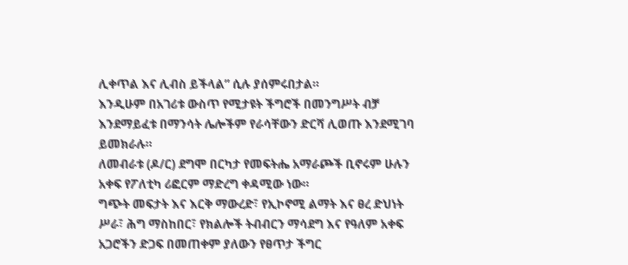ሊቀጥል እና ሊብስ ይችላል” ሲሉ ያሰምሩበታል።
እንዲሁም በአገሪቱ ውስጥ የሚታዩት ችግሮች በመንግሥት ብቻ እንደማይፈቱ በማንሳት ሌሎችም የራሳቸውን ድርሻ ሊወጡ እንደሚገባ ይመክራሉ።
ለመብራቱ (ዶ/ር) ደግሞ በርካታ የመፍትሔ አማራጮች ቢኖሩም ሁሉን አቀፍ የፖለቲካ ሪፎርም ማድረግ ቀዳሚው ነው።
ግጭት መፍታት እና እርቅ ማውረድ፣ የኢኮኖሚ ልማት እና ፀረ ድህነት ሥራ፣ ሕግ ማስከበር፣ የክልሎች ትብብርን ማሳደግ እና የዓለም አቀፍ አጋሮችን ድጋፍ በመጠቀም ያለውን የፀጥታ ችግር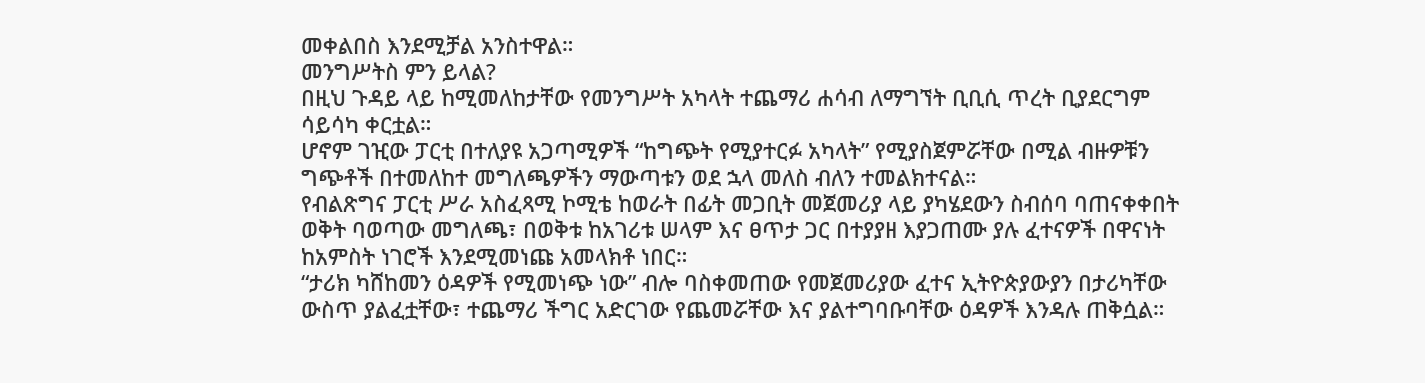መቀልበስ እንደሚቻል አንስተዋል።
መንግሥትስ ምን ይላል?
በዚህ ጉዳይ ላይ ከሚመለከታቸው የመንግሥት አካላት ተጨማሪ ሐሳብ ለማግኘት ቢቢሲ ጥረት ቢያደርግም ሳይሳካ ቀርቷል።
ሆኖም ገዢው ፓርቲ በተለያዩ አጋጣሚዎች “ከግጭት የሚያተርፉ አካላት” የሚያስጀምሯቸው በሚል ብዙዎቹን ግጭቶች በተመለከተ መግለጫዎችን ማውጣቱን ወደ ኋላ መለስ ብለን ተመልክተናል።
የብልጽግና ፓርቲ ሥራ አስፈጻሚ ኮሚቴ ከወራት በፊት መጋቢት መጀመሪያ ላይ ያካሄደውን ስብሰባ ባጠናቀቀበት ወቅት ባወጣው መግለጫ፣ በወቅቱ ከአገሪቱ ሠላም እና ፀጥታ ጋር በተያያዘ እያጋጠሙ ያሉ ፈተናዎች በዋናነት ከአምስት ነገሮች እንደሚመነጩ አመላክቶ ነበር።
“ታሪክ ካሸከመን ዕዳዎች የሚመነጭ ነው” ብሎ ባስቀመጠው የመጀመሪያው ፈተና ኢትዮጵያውያን በታሪካቸው ውስጥ ያልፈቷቸው፣ ተጨማሪ ችግር አድርገው የጨመሯቸው እና ያልተግባቡባቸው ዕዳዎች እንዳሉ ጠቅሷል።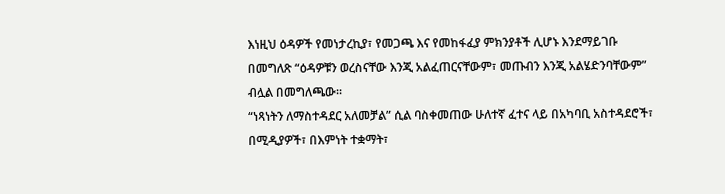እነዚህ ዕዳዎች የመነታረኪያ፣ የመጋጫ እና የመከፋፈያ ምክንያቶች ሊሆኑ እንደማይገቡ በመግለጽ “ዕዳዎቹን ወረስናቸው እንጂ አልፈጠርናቸውም፣ መጡብን እንጂ አልሄድንባቸውም” ብሏል በመግለጫው።
“ነጻነትን ለማስተዳደር አለመቻል” ሲል ባስቀመጠው ሁለተኛ ፈተና ላይ በአካባቢ አስተዳደሮች፣ በሚዲያዎች፣ በእምነት ተቋማት፣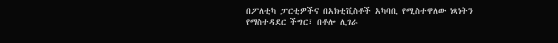በፖለቲካ ፓርቲዎችና በአክቲቪስቶች አካባቢ የሚስተዋለው ነጻነትን የማስተዳደር ችግር፣ በቶሎ ሊገራ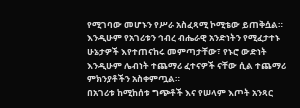የሚገባው መሆኑን የሥራ አስፈጻሚ ኮሚቴው ይጠቅሷል።
እንዲሁም የአገሪቱን ኅብረ ብሔራዊ አንድነትን የሚፈታተኑ ሁኔታዎች እየተጠናከሩ መምጣታቸው፣ የኑሮ ውድነት እንዲሁም ሌብነት ተጨማሪ ፈተናዎች ናቸው ሲል ተጨማሪ ምክንያቶችን አስቀምጧል።
በአገሪቱ ከሚከሰቱ ግጭቶች እና የሠላም እጦት አንጻር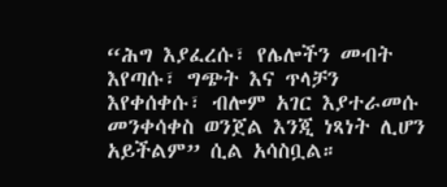“ሕግ እያፈረሱ፣ የሌሎችን መብት እየጣሱ፣ ግጭት እና ጥላቻን እየቀሰቀሱ፣ ብሎም አገር እያተራመሱ መንቀሳቀስ ወንጀል እንጂ ነጻነት ሊሆን አይችልም” ሲል አሳስቧል።